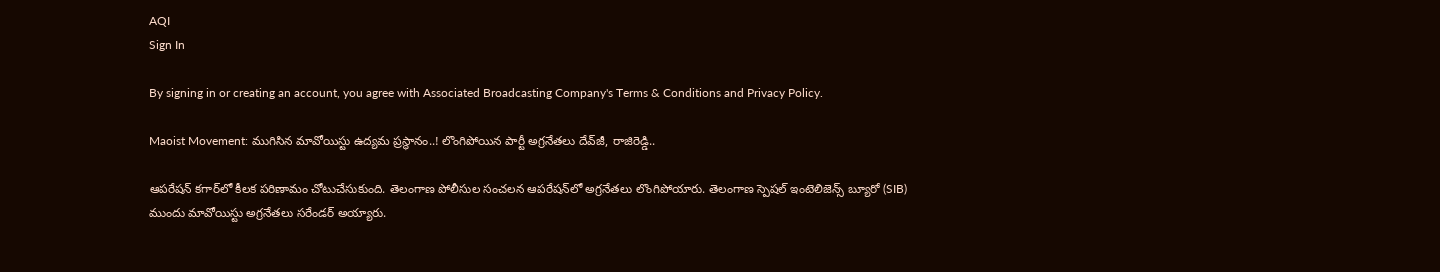AQI
Sign In

By signing in or creating an account, you agree with Associated Broadcasting Company's Terms & Conditions and Privacy Policy.

Maoist Movement: ముగిసిన మావోయిస్టు ఉద్యమ ప్రస్థానం..! లొంగిపోయిన పార్టీ అగ్రనేతలు దేవ్‌జీ, రాజిరెడ్డి..

ఆపరేషన్‌ కగార్‌లో కీలక పరిణామం చోటుచేసుకుంది. తెలంగాణ పోలీసుల సంచలన ఆపరేషన్‌లో అగ్రనేతలు లొంగిపోయారు. తెలంగాణ స్పెషల్ ఇంటెలిజెన్స్ బ్యూరో (SIB) ముందు మావోయిస్టు అగ్రనేతలు సరేండర్ అయ్యారు.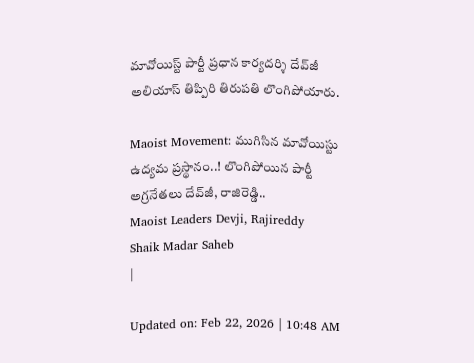మావోయిస్ట్‌ పార్టీ ప్రధాన కార్యదర్శి దేవ్‌జీ అలియాస్‌ తిప్పిరి తిరుపతి లొంగిపోయారు.

Maoist Movement: ముగిసిన మావోయిస్టు ఉద్యమ ప్రస్థానం..! లొంగిపోయిన పార్టీ అగ్రనేతలు దేవ్‌జీ, రాజిరెడ్డి..
Maoist Leaders Devji, Rajireddy
Shaik Madar Saheb
|

Updated on: Feb 22, 2026 | 10:48 AM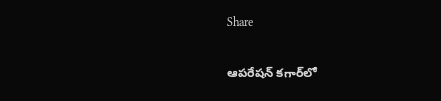Share

ఆపరేషన్‌ కగార్‌లో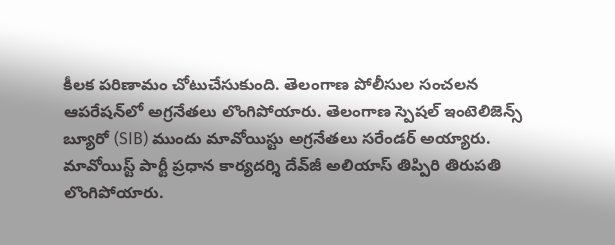కీలక పరిణామం చోటుచేసుకుంది. తెలంగాణ పోలీసుల సంచలన ఆపరేషన్‌లో అగ్రనేతలు లొంగిపోయారు. తెలంగాణ స్పెషల్ ఇంటెలిజెన్స్ బ్యూరో (SIB) ముందు మావోయిస్టు అగ్రనేతలు సరేండర్ అయ్యారు. మావోయిస్ట్‌ పార్టీ ప్రధాన కార్యదర్శి దేవ్‌జీ అలియాస్‌ తిప్పిరి తిరుపతి లొంగిపోయారు.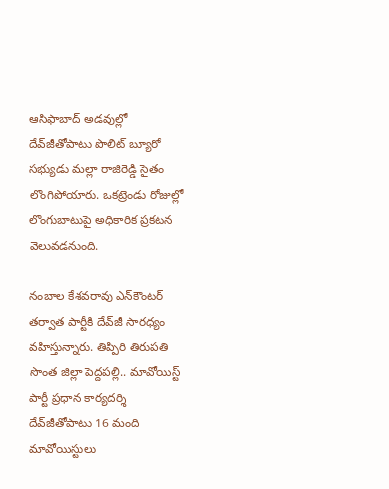ఆసిఫాబాద్‌ అడవుల్లో దేవ్‌జీతోపాటు పొలిట్ బ్యూరో సభ్యుడు మల్లా రాజిరెడ్డి సైతం లొంగిపోయారు. ఒకట్రెండు రోజుల్లో లొంగుబాటుపై అధికారిక ప్రకటన వెలువడనుంది.

నంబాల కేశవరావు ఎన్‌కౌంటర్‌ తర్వాత పార్టీకి దేవ్‌జీ సారధ్యం వహిస్తున్నారు. తిప్పిరి తిరుపతి సొంత జిల్లా పెద్దపల్లి.. మావోయిస్ట్‌ పార్టీ ప్రధాన కార్యదర్శి దేవ్‌జీతోపాటు 16 మంది మావోయిస్టులు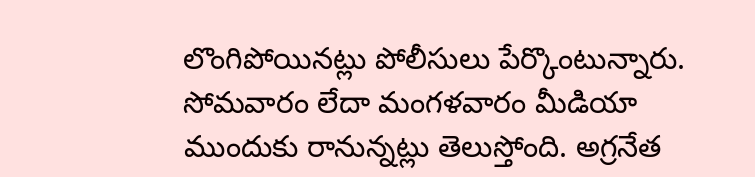లొంగిపోయినట్లు పోలీసులు పేర్కొంటున్నారు. సోమవారం లేదా మంగళవారం మీడియా ముందుకు రానున్నట్లు తెలుస్తోంది. అగ్రనేత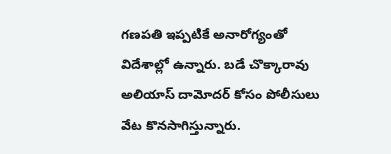గణపతి ఇప్పటికే అనారోగ్యంతో విదేశాల్లో ఉన్నారు. బడే చొక్కారావు అలియాస్‌ దామోదర్‌ కోసం పోలీసులు వేట కొనసాగిస్తున్నారు.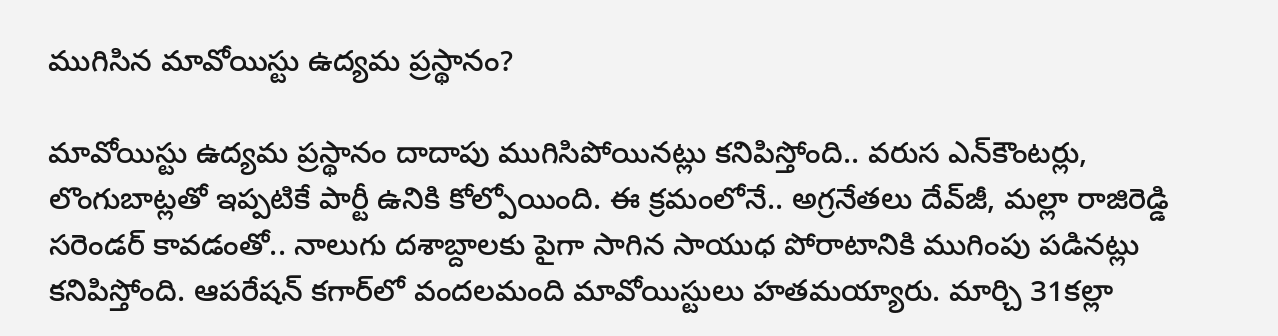ముగిసిన మావోయిస్టు ఉద్యమ ప్రస్థానం?

మావోయిస్టు ఉద్యమ ప్రస్థానం దాదాపు ముగిసిపోయినట్లు కనిపిస్తోంది.. వరుస ఎన్‌కౌంటర్లు, లొంగుబాట్లతో ఇప్పటికే పార్టీ ఉనికి కోల్పోయింది. ఈ క్రమంలోనే.. అగ్రనేతలు దేవ్‌జీ, మల్లా రాజిరెడ్డి సరెండర్‌ కావడంతో.. నాలుగు దశాబ్దాలకు పైగా సాగిన సాయుధ పోరాటానికి ముగింపు పడినట్లు కనిపిస్తోంది. ఆపరేషన్‌ కగార్‌లో వందలమంది మావోయిస్టులు హతమయ్యారు. మార్చి 31కల్లా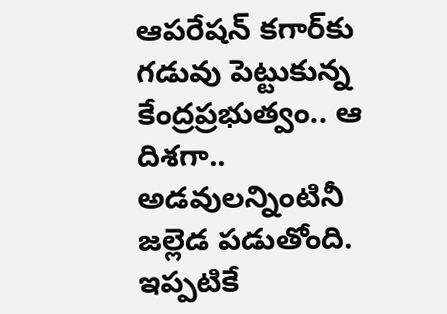ఆపరేషన్‌ కగార్‌కు గడువు పెట్టుకున్న కేంద్రప్రభుత్వం.. ఆ దిశగా.. అడవులన్నింటినీ జల్లెడ పడుతోంది. ఇప్పటికే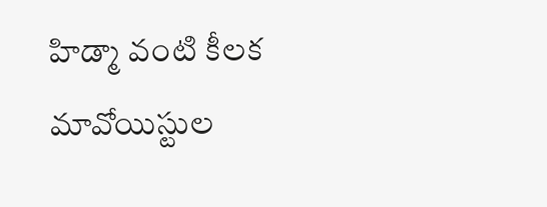హిడ్మా వంటి కీలక మావోయిస్టుల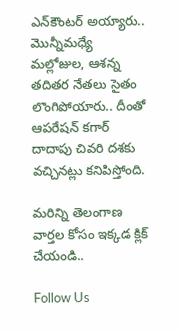ఎన్‌కౌంటర్‌ అయ్యారు.. మొన్నీమధ్యే మల్లోజుల, ఆశన్న తదితర నేతలు సైతం లొంగిపోయారు.. దీంతో ఆపరేషన్ కగార్ దాదాపు చివరి దశకు వచ్చినట్లు కనిపిస్తోంది.

మరిన్ని తెలంగాణ వార్తల కోసం ఇక్కడ క్లిక్ చేయండి..

Follow Us